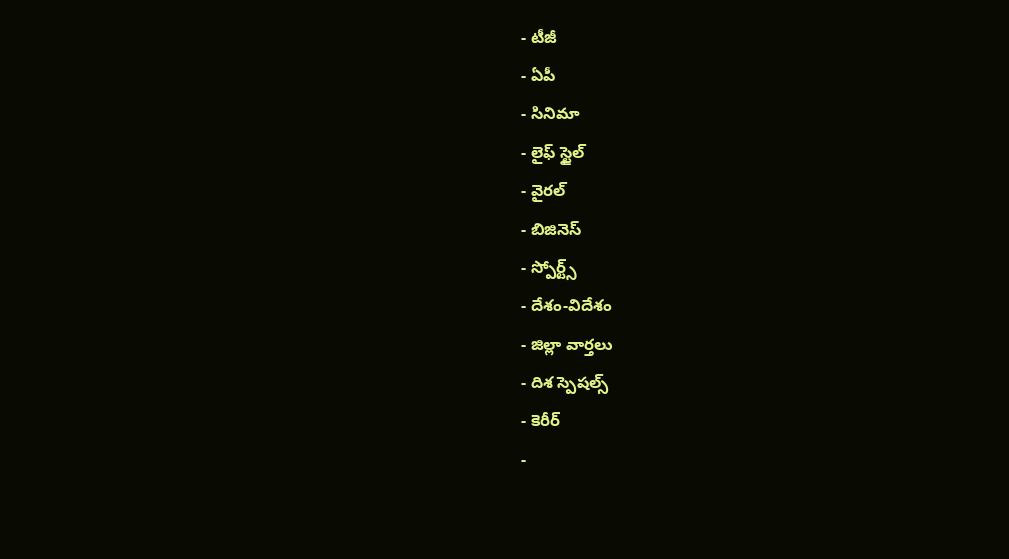- టీజీ
- ఏపీ
- సినిమా
- లైఫ్ స్టైల్
- వైరల్
- బిజినెస్
- స్పోర్ట్స్
- దేశం-విదేశం
- జిల్లా వార్తలు
- దిశ స్పెషల్స్
- కెరీర్
-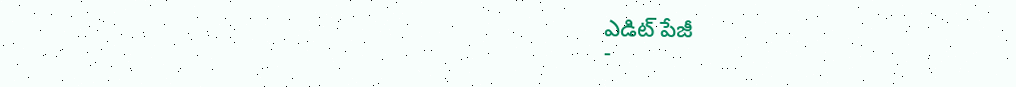ఎడిట్ పేజీ
-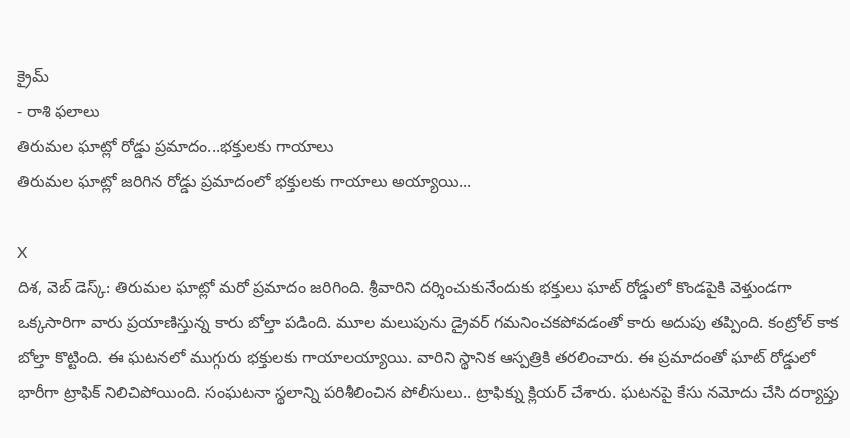క్రైమ్
- రాశి ఫలాలు
తిరుమల ఘాట్లో రోడ్డు ప్రమాదం...భక్తులకు గాయాలు
తిరుమల ఘాట్లో జరిగిన రోడ్డు ప్రమాదంలో భక్తులకు గాయాలు అయ్యాయి...

X
దిశ, వెబ్ డెస్క్: తిరుమల ఘాట్లో మరో ప్రమాదం జరిగింది. శ్రీవారిని దర్శించుకునేందుకు భక్తులు ఘాట్ రోడ్డులో కొండపైకి వెళ్తుండగా ఒక్కసారిగా వారు ప్రయాణిస్తున్న కారు బోల్తా పడింది. మూల మలుపును డ్రైవర్ గమనించకపోవడంతో కారు అదుపు తప్పింది. కంట్రోల్ కాక బోల్తా కొట్టింది. ఈ ఘటనలో ముగ్గురు భక్తులకు గాయాలయ్యాయి. వారిని స్థానిక ఆస్పత్రికి తరలించారు. ఈ ప్రమాదంతో ఘాట్ రోడ్డులో భారీగా ట్రాఫిక్ నిలిచిపోయింది. సంఘటనా స్థలాన్ని పరిశీలించిన పోలీసులు.. ట్రాఫిక్ను క్లియర్ చేశారు. ఘటనపై కేసు నమోదు చేసి దర్యాప్తు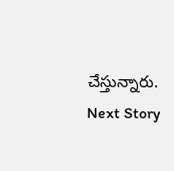చేస్తున్నారు.
Next Story